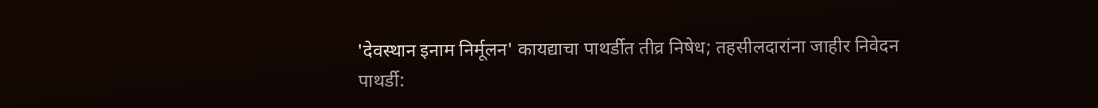'देवस्थान इनाम निर्मूलन' कायद्याचा पाथर्डीत तीव्र निषेध; तहसीलदारांना जाहीर निवेदन
पाथर्डी: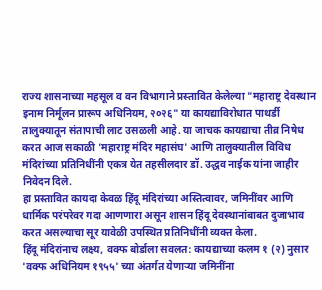राज्य शासनाच्या महसूल व वन विभागाने प्रस्तावित केलेल्या "महाराष्ट्र देवस्थान इनाम निर्मूलन प्रारूप अधिनियम, २०२६" या कायद्याविरोधात पाथर्डी तालुक्यातून संतापाची लाट उसळली आहे. या जाचक कायद्याचा तीव्र निषेध करत आज सकाळी 'महाराष्ट्र मंदिर महासंघ' आणि तालुक्यातील विविध मंदिरांच्या प्रतिनिधींनी एकत्र येत तहसीलदार डॉ. उद्धव नाईक यांना जाहीर निवेदन दिले.
हा प्रस्तावित कायदा केवळ हिंदू मंदिरांच्या अस्तित्वावर, जमिनींवर आणि धार्मिक परंपरेवर गदा आणणारा असून शासन हिंदू देवस्थानांबाबत दुजाभाव करत असल्याचा सूर यावेळी उपस्थित प्रतिनिधींनी व्यक्त केला.
हिंदू मंदिरांनाच लक्ष्य, वक्फ बोर्डाला सवलत: कायद्याच्या कलम १ (२) नुसार 'वक्फ अधिनियम १९५५' च्या अंतर्गत येणाऱ्या जमिनींना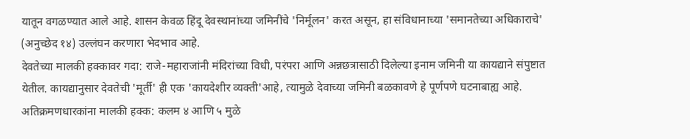यातून वगळण्यात आले आहे. शासन केवळ हिंदू देवस्थानांच्या जमिनींचे 'निर्मूलन' करत असून, हा संविधानाच्या 'समानतेच्या अधिकाराचे' (अनुच्छेद १४) उल्लंघन करणारा भेदभाव आहे.
देवतेच्या मालकी हक्कावर गदा: राजे-महाराजांनी मंदिरांच्या विधी, परंपरा आणि अन्नछत्रासाठी दिलेल्या इनाम जमिनी या कायद्याने संपुष्टात येतील. कायद्यानुसार देवतेची 'मूर्ती' ही एक 'कायदेशीर व्यक्ती'आहे, त्यामुळे देवाच्या जमिनी बळकावणे हे पूर्णपणे घटनाबाह्य आहे.
अतिक्रमणधारकांना मालकी हक्क: कलम ४ आणि ५ मुळे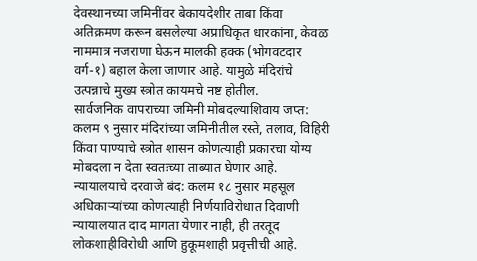देवस्थानच्या जमिनींवर बेकायदेशीर ताबा किंवा अतिक्रमण करून बसलेल्या अप्राधिकृत धारकांना, केवळ नाममात्र नजराणा घेऊन मालकी हक्क (भोगवटदार वर्ग-१) बहाल केला जाणार आहे. यामुळे मंदिरांचे उत्पन्नाचे मुख्य स्त्रोत कायमचे नष्ट होतील.
सार्वजनिक वापराच्या जमिनी मोबदल्याशिवाय जप्त: कलम ९ नुसार मंदिरांच्या जमिनीतील रस्ते, तलाव, विहिरी किंवा पाण्याचे स्त्रोत शासन कोणत्याही प्रकारचा योग्य मोबदला न देता स्वतःच्या ताब्यात घेणार आहे.
न्यायालयाचे दरवाजे बंद: कलम १८ नुसार महसूल अधिकाऱ्यांच्या कोणत्याही निर्णयाविरोधात दिवाणी न्यायालयात दाद मागता येणार नाही, ही तरतूद लोकशाहीविरोधी आणि हुकूमशाही प्रवृत्तीची आहे.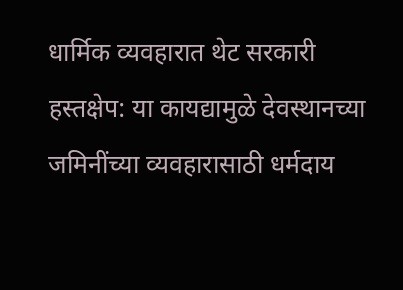धार्मिक व्यवहारात थेट सरकारी हस्तक्षेप: या कायद्यामुळे देवस्थानच्या जमिनींच्या व्यवहारासाठी धर्मदाय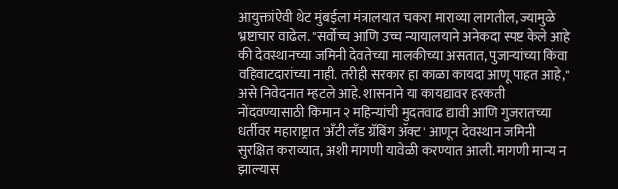आयुक्तांऐवी थेट मुंबईला मंत्रालयात चकरा माराव्या लागतील, ज्यामुळे भ्रष्टाचार वाढेल. "सर्वोच्च आणि उच्च न्यायालयाने अनेकदा स्पष्ट केले आहे की देवस्थानच्या जमिनी देवतेच्या मालकीच्या असतात, पुजाऱ्यांच्या किंवा वहिवाटदारांच्या नाही. तरीही सरकार हा काळा कायदा आणू पाहत आहे," असे निवेदनात म्हटले आहे. शासनाने या कायद्यावर हरकती नोंदवण्यासाठी किमान २ महिन्यांची मुदतवाढ द्यावी आणि गुजरातच्या धर्तीवर महाराष्ट्रात 'अँटी लँड ग्रॅबिंग ॲक्ट' आणून देवस्थान जमिनी सुरक्षित कराव्यात, अशी मागणी यावेळी करण्यात आली. मागणी मान्य न झाल्यास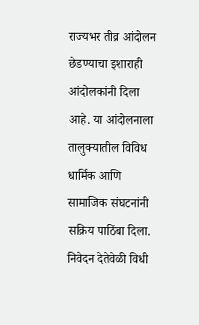राज्यभर तीव्र आंदोलन छेडण्याचा इशाराही आंदोलकांनी दिला आहे. या आंदोलनाला तालुक्यातील विविध धार्मिक आणि सामाजिक संघटनांनी सक्रिय पाठिंबा दिला. निवेदन देतेवेळी विधी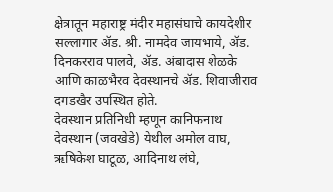क्षेत्रातून महाराष्ट्र मंदीर महासंघाचे कायदेशीर सल्लागार ॲड. श्री. नामदेव जायभाये, ॲड. दिनकरराव पालवे, ॲड. अंबादास शेळके आणि काळभैरव देवस्थानचे ॲड. शिवाजीराव दगडखैर उपस्थित होते.
देवस्थान प्रतिनिधी म्हणून कानिफनाथ देवस्थान (जवखेडे) येथील अमोल वाघ, ऋषिकेश घाटूळ, आदिनाथ लंघे,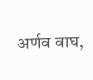अर्णव वाघ,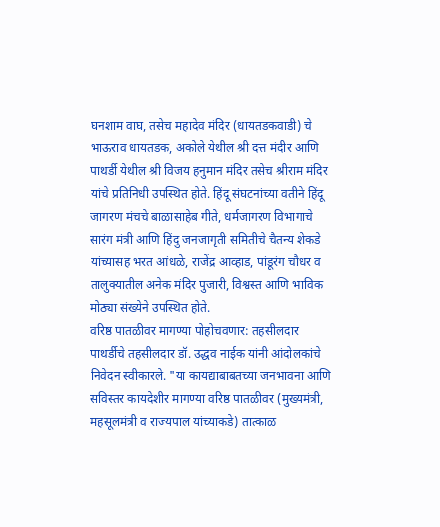घनशाम वाघ, तसेच महादेव मंदिर (धायतडकवाडी) चे भाऊराव धायतडक, अकोले येथील श्री दत्त मंदीर आणि पाथर्डी येथील श्री विजय हनुमान मंदिर तसेच श्रीराम मंदिर यांचे प्रतिनिधी उपस्थित होते. हिंदू संघटनांच्या वतीने हिंदू जागरण मंचचे बाळासाहेब गीते, धर्मजागरण विभागाचे सारंग मंत्री आणि हिंदु जनजागृती समितीचे चैतन्य शेकडे यांच्यासह भरत आंधळे, राजेंद्र आव्हाड, पांडूरंग चौधर व तालुक्यातील अनेक मंदिर पुजारी, विश्वस्त आणि भाविक मोठ्या संख्येने उपस्थित होते.
वरिष्ठ पातळीवर मागण्या पोहोचवणार: तहसीलदार
पाथर्डीचे तहसीलदार डॉ. उद्धव नाईक यांनी आंदोलकांचे निवेदन स्वीकारले. "या कायद्याबाबतच्या जनभावना आणि सविस्तर कायदेशीर मागण्या वरिष्ठ पातळीवर (मुख्यमंत्री, महसूलमंत्री व राज्यपाल यांच्याकडे) तात्काळ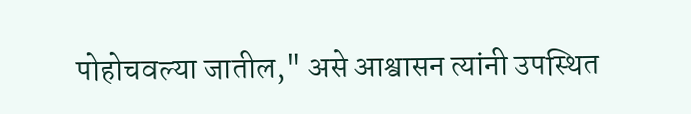पोहोचवल्या जातील," असे आश्वासन त्यांनी उपस्थित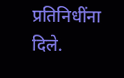प्रतिनिधींना दिले.